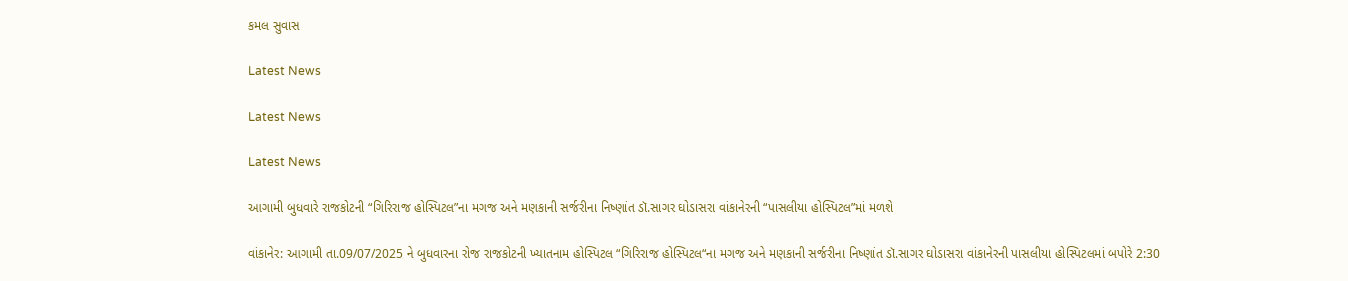કમલ સુવાસ

Latest News

Latest News

Latest News

આગામી બુધવારે રાજકોટની “ગિરિરાજ હોસ્પિટલ”ના મગજ અને મણકાની સર્જરીના નિષ્ણાંત ડૉ.સાગર ઘોડાસરા વાંકાનેરની “પાસલીયા હોસ્પિટલ”માં મળશે

વાંકાનેર: આગામી તા.09/07/2025 ને બુધવારના રોજ રાજકોટની ખ્યાતનામ હોસ્પિટલ “ગિરિરાજ હોસ્પિટલ“ના મગજ અને મણકાની સર્જરીના નિષ્ણાંત ડૉ.સાગર ઘોડાસરા વાંકાનેરની પાસલીયા હોસ્પિટલમાં બપોરે 2:30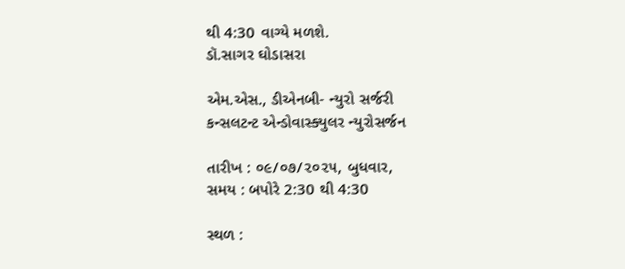થી 4:30 વાગ્યે મળશે.
ડૉ.સાગર ઘોડાસરા

એમ.એસ., ડીએનબી- ન્યુરો સર્જરી
કન્સલટન્ટ એન્ડોવાસ્ક્યુલર ન્યુરોસર્જન

તારીખ : ૦૯/૦૭/૨૦૨૫, બુધવાર,
સમય : બપોરે 2:30 થી 4:30

સ્થળ :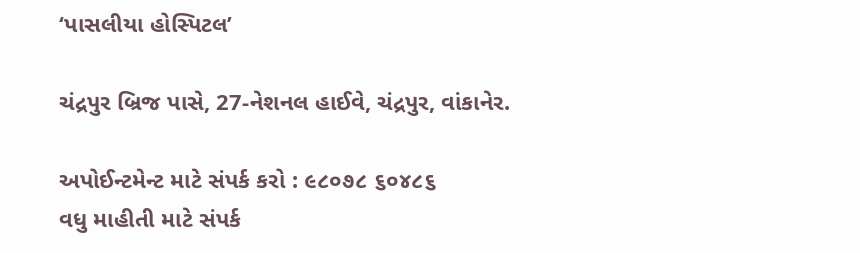‘પાસલીયા હોસ્પિટલ’

ચંદ્રપુર બ્રિજ પાસે, 27-નેશનલ હાઈવે, ચંદ્રપુર, વાંકાનેર.

અપોઈન્ટમેન્ટ માટે સંપર્ક કરો : ૯૮૦૭૮ ૬૦૪૮૬
વધુ માહીતી માટે સંપર્ક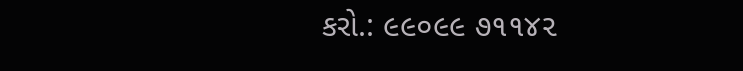કરો.: ૯૯૦૯૯ ૭૧૧૪૨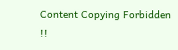Content Copying Forbidden !!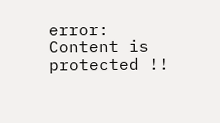error: Content is protected !!